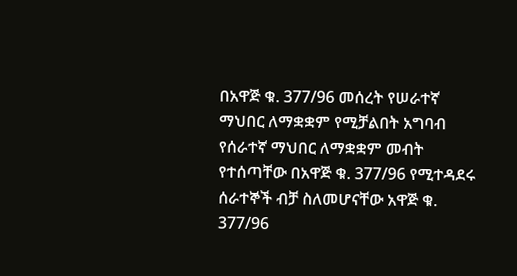በአዋጅ ቁ. 377/96 መሰረት የሠራተኛ ማህበር ለማቋቋም የሚቻልበት አግባብ የሰራተኛ ማህበር ለማቋቋም መብት የተሰጣቸው በአዋጅ ቁ. 377/96 የሚተዳደሩ ሰራተኞች ብቻ ስለመሆናቸው አዋጅ ቁ. 377/96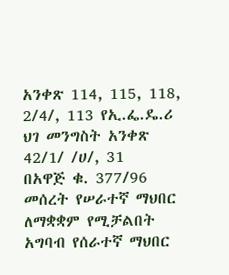አንቀጽ 114, 115, 118, 2/4/, 113 የኢ.ፌ.ዴ.ሪ ህገ መንግስት አንቀጽ 42/1/ /ሀ/, 31
በአዋጅ ቁ. 377/96 መሰረት የሠራተኛ ማህበር ለማቋቋም የሚቻልበት አግባብ የሰራተኛ ማህበር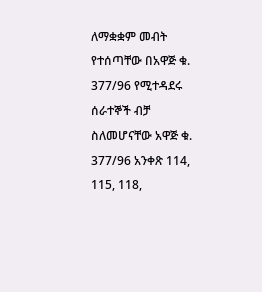ለማቋቋም መብት የተሰጣቸው በአዋጅ ቁ. 377/96 የሚተዳደሩ ሰራተኞች ብቻ ስለመሆናቸው አዋጅ ቁ. 377/96 አንቀጽ 114, 115, 118,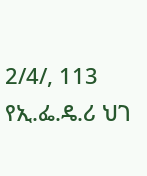2/4/, 113 የኢ.ፌ.ዴ.ሪ ህገ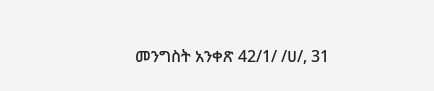መንግስት አንቀጽ 42/1/ /ሀ/, 31